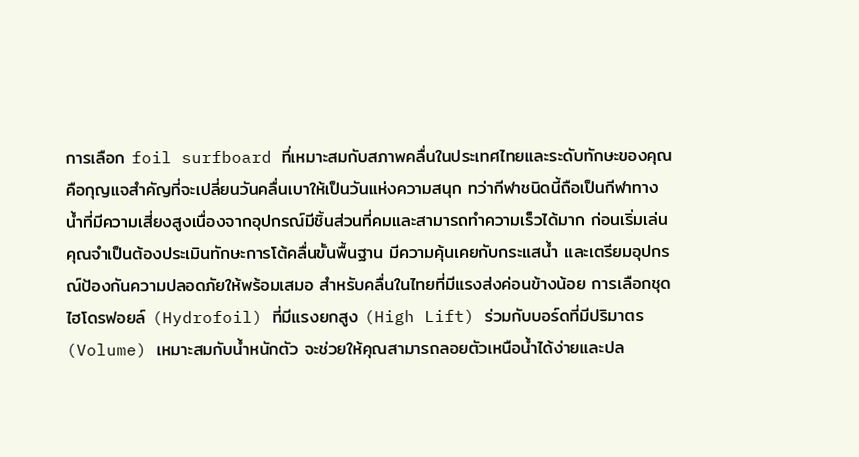การเลือก foil surfboard ที่เหมาะสมกับสภาพคลื่นในประเทศไทยและระดับทักษะของคุณ คือกุญแจสำคัญที่จะเปลี่ยนวันคลื่นเบาให้เป็นวันแห่งความสนุก ทว่ากีฬาชนิดนี้ถือเป็นกีฬาทางน้ำที่มีความเสี่ยงสูงเนื่องจากอุปกรณ์มีชิ้นส่วนที่คมและสามารถทำความเร็วได้มาก ก่อนเริ่มเล่นคุณจำเป็นต้องประเมินทักษะการโต้คลื่นขั้นพื้นฐาน มีความคุ้นเคยกับกระแสน้ำ และเตรียมอุปกรณ์ป้องกันความปลอดภัยให้พร้อมเสมอ สำหรับคลื่นในไทยที่มีแรงส่งค่อนข้างน้อย การเลือกชุดไฮโดรฟอยล์ (Hydrofoil) ที่มีแรงยกสูง (High Lift) ร่วมกับบอร์ดที่มีปริมาตร (Volume) เหมาะสมกับน้ำหนักตัว จะช่วยให้คุณสามารถลอยตัวเหนือน้ำได้ง่ายและปล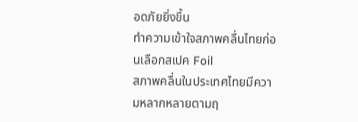อดภัยยิ่งขึ้น
ทำความเข้าใจสภาพคลื่นไทยก่อนเลือกสเปค Foil
สภาพคลื่นในประเทศไทยมีความหลากหลายตามฤ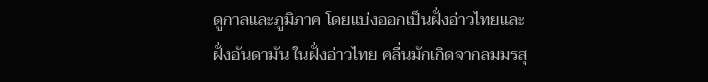ดูกาลและภูมิภาค โดยแบ่งออกเป็นฝั่งอ่าวไทยและฝั่งอันดามัน ในฝั่งอ่าวไทย คลื่นมักเกิดจากลมมรสุ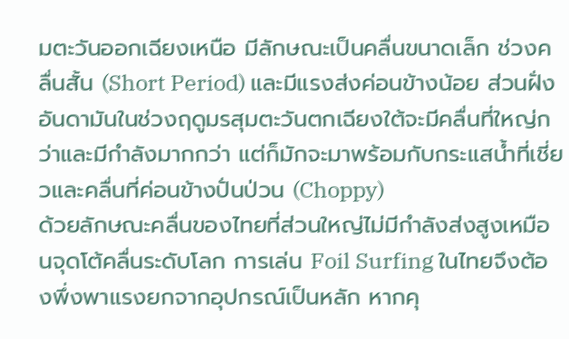มตะวันออกเฉียงเหนือ มีลักษณะเป็นคลื่นขนาดเล็ก ช่วงคลื่นสั้น (Short Period) และมีแรงส่งค่อนข้างน้อย ส่วนฝั่งอันดามันในช่วงฤดูมรสุมตะวันตกเฉียงใต้จะมีคลื่นที่ใหญ่กว่าและมีกำลังมากกว่า แต่ก็มักจะมาพร้อมกับกระแสน้ำที่เชี่ยวและคลื่นที่ค่อนข้างปั่นป่วน (Choppy)
ด้วยลักษณะคลื่นของไทยที่ส่วนใหญ่ไม่มีกำลังส่งสูงเหมือนจุดโต้คลื่นระดับโลก การเล่น Foil Surfing ในไทยจึงต้องพึ่งพาแรงยกจากอุปกรณ์เป็นหลัก หากคุ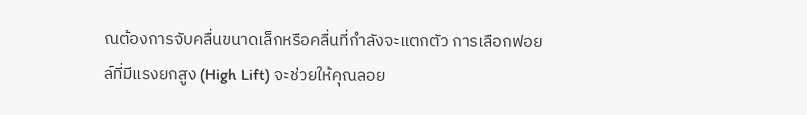ณต้องการจับคลื่นขนาดเล็กหรือคลื่นที่กำลังจะแตกตัว การเลือกฟอยล์ที่มีแรงยกสูง (High Lift) จะช่วยให้คุณลอย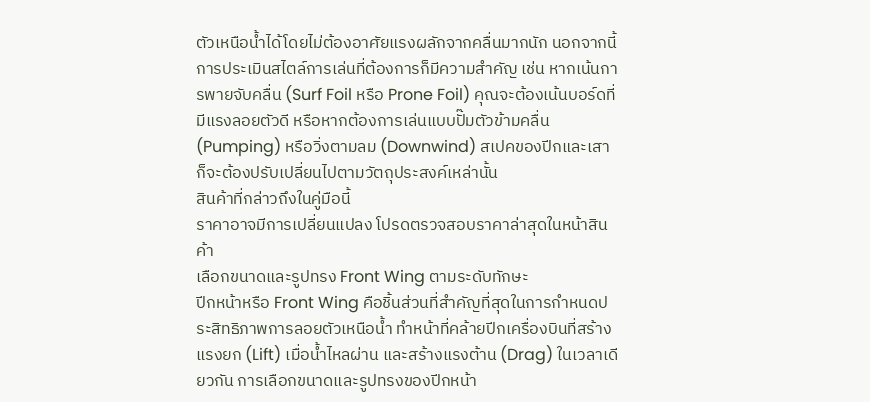ตัวเหนือน้ำได้โดยไม่ต้องอาศัยแรงผลักจากคลื่นมากนัก นอกจากนี้ การประเมินสไตล์การเล่นที่ต้องการก็มีความสำคัญ เช่น หากเน้นการพายจับคลื่น (Surf Foil หรือ Prone Foil) คุณจะต้องเน้นบอร์ดที่มีแรงลอยตัวดี หรือหากต้องการเล่นแบบปั๊มตัวข้ามคลื่น (Pumping) หรือวิ่งตามลม (Downwind) สเปคของปีกและเสาก็จะต้องปรับเปลี่ยนไปตามวัตถุประสงค์เหล่านั้น
สินค้าที่กล่าวถึงในคู่มือนี้
ราคาอาจมีการเปลี่ยนแปลง โปรดตรวจสอบราคาล่าสุดในหน้าสินค้า
เลือกขนาดและรูปทรง Front Wing ตามระดับทักษะ
ปีกหน้าหรือ Front Wing คือชิ้นส่วนที่สำคัญที่สุดในการกำหนดประสิทธิภาพการลอยตัวเหนือน้ำ ทำหน้าที่คล้ายปีกเครื่องบินที่สร้างแรงยก (Lift) เมื่อน้ำไหลผ่าน และสร้างแรงต้าน (Drag) ในเวลาเดียวกัน การเลือกขนาดและรูปทรงของปีกหน้า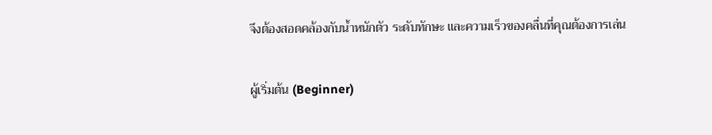จึงต้องสอดคล้องกับน้ำหนักตัว ระดับทักษะ และความเร็วของคลื่นที่คุณต้องการเล่น

ผู้เริ่มต้น (Beginner)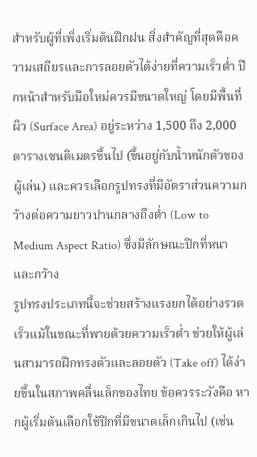สำหรับผู้ที่เพิ่งเริ่มต้นฝึกฝน สิ่งสำคัญที่สุดคือความเสถียรและการลอยตัวได้ง่ายที่ความเร็วต่ำ ปีกหน้าสำหรับมือใหม่ควรมีขนาดใหญ่ โดยมีพื้นที่ผิว (Surface Area) อยู่ระหว่าง 1,500 ถึง 2,000 ตารางเซนติเมตรขึ้นไป (ขึ้นอยู่กับน้ำหนักตัวของผู้เล่น) และควรเลือกรูปทรงที่มีอัตราส่วนความกว้างต่อความยาวปานกลางถึงต่ำ (Low to Medium Aspect Ratio) ซึ่งมีลักษณะปีกที่หนาและกว้าง
รูปทรงประเภทนี้จะช่วยสร้างแรงยกได้อย่างรวดเร็วแม้ในขณะที่พายด้วยความเร็วต่ำ ช่วยให้ผู้เล่นสามารถฝึกทรงตัวและลอยตัว (Take off) ได้ง่ายขึ้นในสภาพคลื่นเล็กของไทย ข้อควรระวังคือ หากผู้เริ่มต้นเลือกใช้ปีกที่มีขนาดเล็กเกินไป (เช่น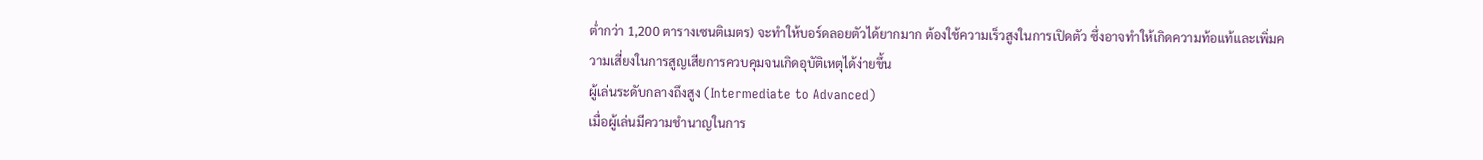ต่ำกว่า 1,200 ตารางเซนติเมตร) จะทำให้บอร์ดลอยตัวได้ยากมาก ต้องใช้ความเร็วสูงในการเปิดตัว ซึ่งอาจทำให้เกิดความท้อแท้และเพิ่มความเสี่ยงในการสูญเสียการควบคุมจนเกิดอุบัติเหตุได้ง่ายขึ้น
ผู้เล่นระดับกลางถึงสูง (Intermediate to Advanced)
เมื่อผู้เล่นมีความชำนาญในการ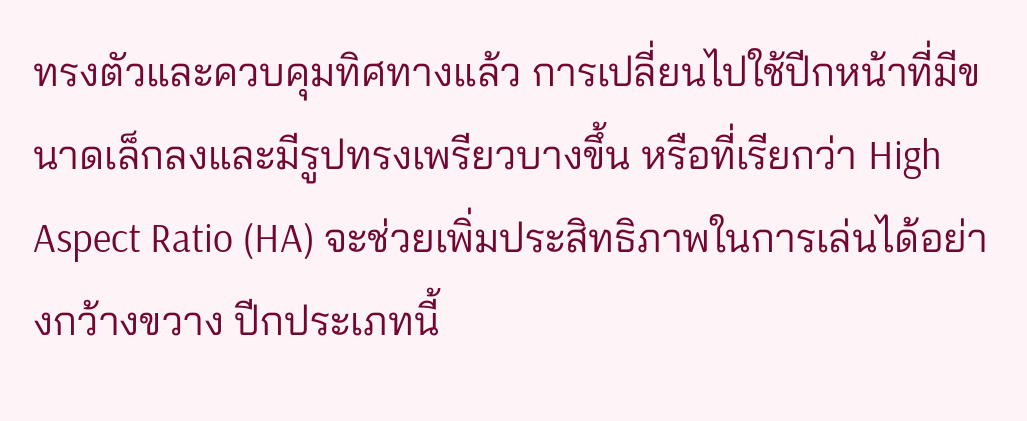ทรงตัวและควบคุมทิศทางแล้ว การเปลี่ยนไปใช้ปีกหน้าที่มีขนาดเล็กลงและมีรูปทรงเพรียวบางขึ้น หรือที่เรียกว่า High Aspect Ratio (HA) จะช่วยเพิ่มประสิทธิภาพในการเล่นได้อย่างกว้างขวาง ปีกประเภทนี้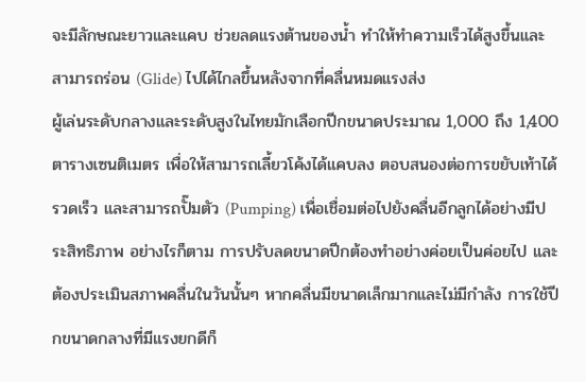จะมีลักษณะยาวและแคบ ช่วยลดแรงต้านของน้ำ ทำให้ทำความเร็วได้สูงขึ้นและสามารถร่อน (Glide) ไปได้ไกลขึ้นหลังจากที่คลื่นหมดแรงส่ง
ผู้เล่นระดับกลางและระดับสูงในไทยมักเลือกปีกขนาดประมาณ 1,000 ถึง 1,400 ตารางเซนติเมตร เพื่อให้สามารถเลี้ยวโค้งได้แคบลง ตอบสนองต่อการขยับเท้าได้รวดเร็ว และสามารถปั๊มตัว (Pumping) เพื่อเชื่อมต่อไปยังคลื่นอีกลูกได้อย่างมีประสิทธิภาพ อย่างไรก็ตาม การปรับลดขนาดปีกต้องทำอย่างค่อยเป็นค่อยไป และต้องประเมินสภาพคลื่นในวันนั้นๆ หากคลื่นมีขนาดเล็กมากและไม่มีกำลัง การใช้ปีกขนาดกลางที่มีแรงยกดีก็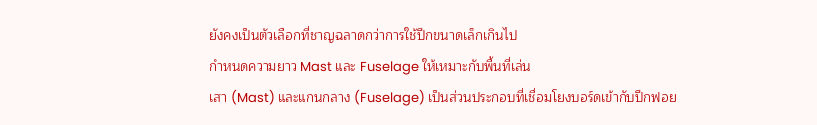ยังคงเป็นตัวเลือกที่ชาญฉลาดกว่าการใช้ปีกขนาดเล็กเกินไป
กำหนดความยาว Mast และ Fuselage ให้เหมาะกับพื้นที่เล่น
เสา (Mast) และแกนกลาง (Fuselage) เป็นส่วนประกอบที่เชื่อมโยงบอร์ดเข้ากับปีกฟอย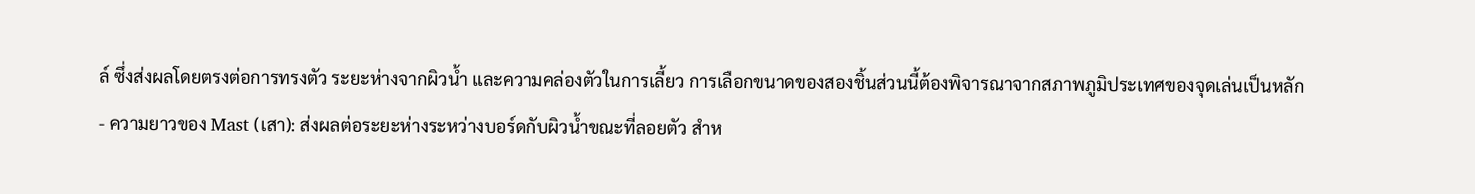ล์ ซึ่งส่งผลโดยตรงต่อการทรงตัว ระยะห่างจากผิวน้ำ และความคล่องตัวในการเลี้ยว การเลือกขนาดของสองชิ้นส่วนนี้ต้องพิจารณาจากสภาพภูมิประเทศของจุดเล่นเป็นหลัก
- ความยาวของ Mast (เสา): ส่งผลต่อระยะห่างระหว่างบอร์ดกับผิวน้ำขณะที่ลอยตัว สำห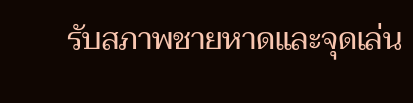รับสภาพชายหาดและจุดเล่น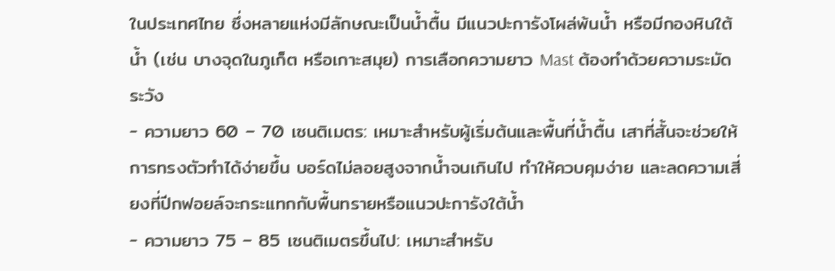ในประเทศไทย ซึ่งหลายแห่งมีลักษณะเป็นน้ำตื้น มีแนวปะการังโผล่พ้นน้ำ หรือมีกองหินใต้น้ำ (เช่น บางจุดในภูเก็ต หรือเกาะสมุย) การเลือกความยาว Mast ต้องทำด้วยความระมัดระวัง
- ความยาว 60 – 70 เซนติเมตร: เหมาะสำหรับผู้เริ่มต้นและพื้นที่น้ำตื้น เสาที่สั้นจะช่วยให้การทรงตัวทำได้ง่ายขึ้น บอร์ดไม่ลอยสูงจากน้ำจนเกินไป ทำให้ควบคุมง่าย และลดความเสี่ยงที่ปีกฟอยล์จะกระแทกกับพื้นทรายหรือแนวปะการังใต้น้ำ
- ความยาว 75 – 85 เซนติเมตรขึ้นไป: เหมาะสำหรับ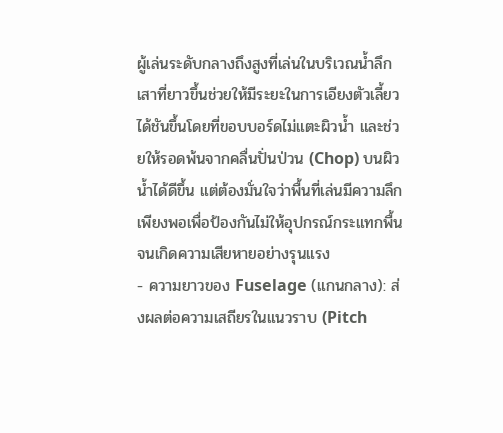ผู้เล่นระดับกลางถึงสูงที่เล่นในบริเวณน้ำลึก เสาที่ยาวขึ้นช่วยให้มีระยะในการเอียงตัวเลี้ยวได้ชันขึ้นโดยที่ขอบบอร์ดไม่แตะผิวน้ำ และช่วยให้รอดพ้นจากคลื่นปั่นป่วน (Chop) บนผิวน้ำได้ดีขึ้น แต่ต้องมั่นใจว่าพื้นที่เล่นมีความลึกเพียงพอเพื่อป้องกันไม่ให้อุปกรณ์กระแทกพื้นจนเกิดความเสียหายอย่างรุนแรง
- ความยาวของ Fuselage (แกนกลาง): ส่งผลต่อความเสถียรในแนวราบ (Pitch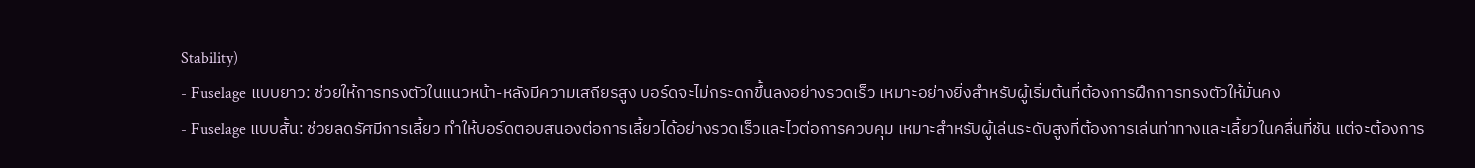Stability)
- Fuselage แบบยาว: ช่วยให้การทรงตัวในแนวหน้า-หลังมีความเสถียรสูง บอร์ดจะไม่กระดกขึ้นลงอย่างรวดเร็ว เหมาะอย่างยิ่งสำหรับผู้เริ่มต้นที่ต้องการฝึกการทรงตัวให้มั่นคง
- Fuselage แบบสั้น: ช่วยลดรัศมีการเลี้ยว ทำให้บอร์ดตอบสนองต่อการเลี้ยวได้อย่างรวดเร็วและไวต่อการควบคุม เหมาะสำหรับผู้เล่นระดับสูงที่ต้องการเล่นท่าทางและเลี้ยวในคลื่นที่ชัน แต่จะต้องการ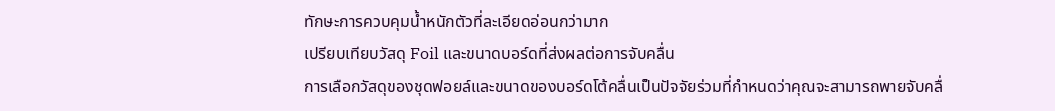ทักษะการควบคุมน้ำหนักตัวที่ละเอียดอ่อนกว่ามาก
เปรียบเทียบวัสดุ Foil และขนาดบอร์ดที่ส่งผลต่อการจับคลื่น
การเลือกวัสดุของชุดฟอยล์และขนาดของบอร์ดโต้คลื่นเป็นปัจจัยร่วมที่กำหนดว่าคุณจะสามารถพายจับคลื่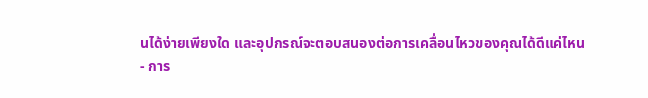นได้ง่ายเพียงใด และอุปกรณ์จะตอบสนองต่อการเคลื่อนไหวของคุณได้ดีแค่ไหน
- การ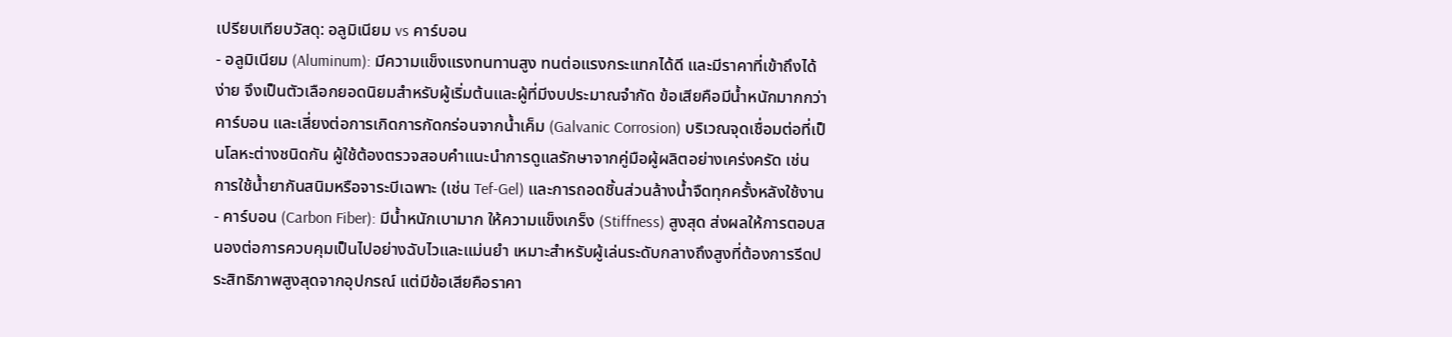เปรียบเทียบวัสดุ: อลูมิเนียม vs คาร์บอน
- อลูมิเนียม (Aluminum): มีความแข็งแรงทนทานสูง ทนต่อแรงกระแทกได้ดี และมีราคาที่เข้าถึงได้ง่าย จึงเป็นตัวเลือกยอดนิยมสำหรับผู้เริ่มต้นและผู้ที่มีงบประมาณจำกัด ข้อเสียคือมีน้ำหนักมากกว่าคาร์บอน และเสี่ยงต่อการเกิดการกัดกร่อนจากน้ำเค็ม (Galvanic Corrosion) บริเวณจุดเชื่อมต่อที่เป็นโลหะต่างชนิดกัน ผู้ใช้ต้องตรวจสอบคำแนะนำการดูแลรักษาจากคู่มือผู้ผลิตอย่างเคร่งครัด เช่น การใช้น้ำยากันสนิมหรือจาระบีเฉพาะ (เช่น Tef-Gel) และการถอดชิ้นส่วนล้างน้ำจืดทุกครั้งหลังใช้งาน
- คาร์บอน (Carbon Fiber): มีน้ำหนักเบามาก ให้ความแข็งเกร็ง (Stiffness) สูงสุด ส่งผลให้การตอบสนองต่อการควบคุมเป็นไปอย่างฉับไวและแม่นยำ เหมาะสำหรับผู้เล่นระดับกลางถึงสูงที่ต้องการรีดประสิทธิภาพสูงสุดจากอุปกรณ์ แต่มีข้อเสียคือราคา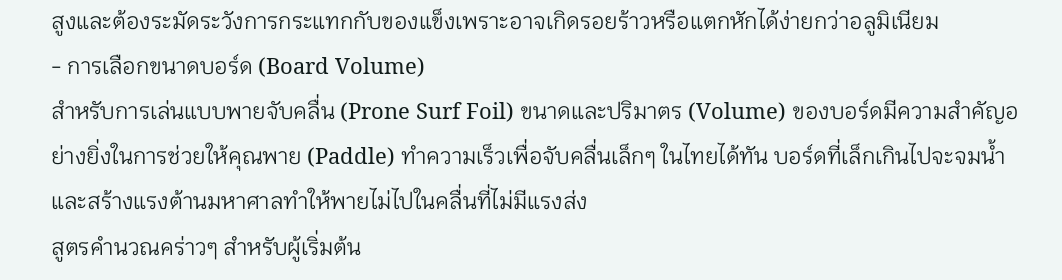สูงและต้องระมัดระวังการกระแทกกับของแข็งเพราะอาจเกิดรอยร้าวหรือแตกหักได้ง่ายกว่าอลูมิเนียม
- การเลือกขนาดบอร์ด (Board Volume)
สำหรับการเล่นแบบพายจับคลื่น (Prone Surf Foil) ขนาดและปริมาตร (Volume) ของบอร์ดมีความสำคัญอย่างยิ่งในการช่วยให้คุณพาย (Paddle) ทำความเร็วเพื่อจับคลื่นเล็กๆ ในไทยได้ทัน บอร์ดที่เล็กเกินไปจะจมน้ำและสร้างแรงต้านมหาศาลทำให้พายไม่ไปในคลื่นที่ไม่มีแรงส่ง
สูตรคำนวณคร่าวๆ สำหรับผู้เริ่มต้น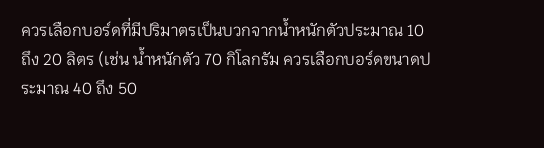ควรเลือกบอร์ดที่มีปริมาตรเป็นบวกจากน้ำหนักตัวประมาณ 10 ถึง 20 ลิตร (เช่น น้ำหนักตัว 70 กิโลกรัม ควรเลือกบอร์ดขนาดประมาณ 40 ถึง 50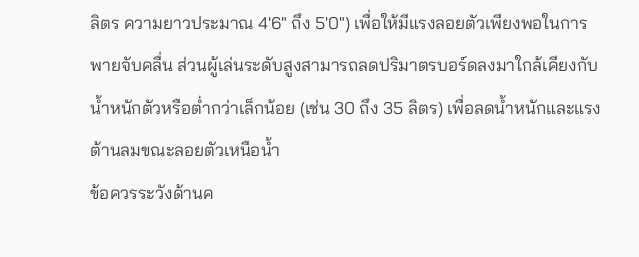ลิตร ความยาวประมาณ 4'6" ถึง 5'0") เพื่อให้มีแรงลอยตัวเพียงพอในการพายจับคลื่น ส่วนผู้เล่นระดับสูงสามารถลดปริมาตรบอร์ดลงมาใกล้เคียงกับน้ำหนักตัวหรือต่ำกว่าเล็กน้อย (เช่น 30 ถึง 35 ลิตร) เพื่อลดน้ำหนักและแรงต้านลมขณะลอยตัวเหนือน้ำ
ข้อควรระวังด้านค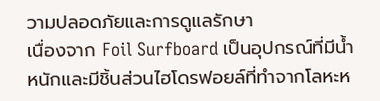วามปลอดภัยและการดูแลรักษา
เนื่องจาก Foil Surfboard เป็นอุปกรณ์ที่มีน้ำหนักและมีชิ้นส่วนไฮโดรฟอยล์ที่ทำจากโลหะห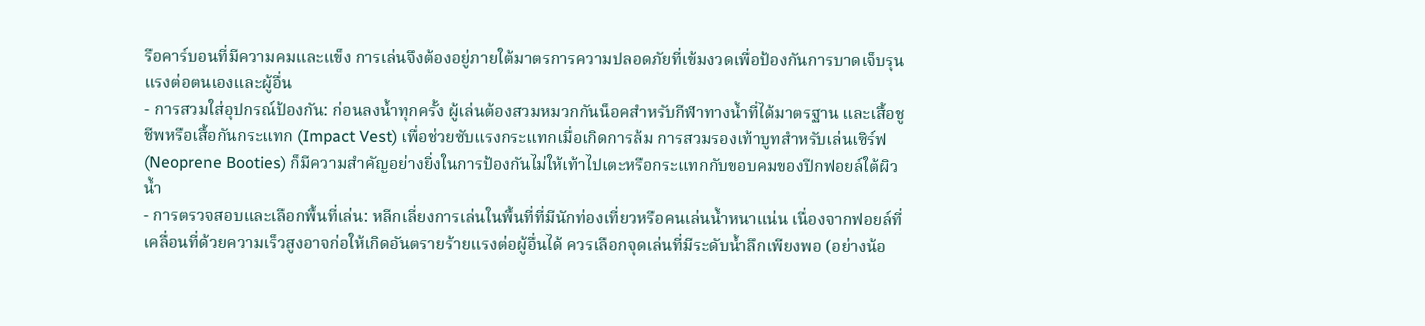รือคาร์บอนที่มีความคมและแข็ง การเล่นจึงต้องอยู่ภายใต้มาตรการความปลอดภัยที่เข้มงวดเพื่อป้องกันการบาดเจ็บรุนแรงต่อตนเองและผู้อื่น
- การสวมใส่อุปกรณ์ป้องกัน: ก่อนลงน้ำทุกครั้ง ผู้เล่นต้องสวมหมวกกันน็อคสำหรับกีฬาทางน้ำที่ได้มาตรฐาน และเสื้อชูชีพหรือเสื้อกันกระแทก (Impact Vest) เพื่อช่วยซับแรงกระแทกเมื่อเกิดการล้ม การสวมรองเท้าบูทสำหรับเล่นเซิร์ฟ (Neoprene Booties) ก็มีความสำคัญอย่างยิ่งในการป้องกันไม่ให้เท้าไปเตะหรือกระแทกกับขอบคมของปีกฟอยล์ใต้ผิวน้ำ
- การตรวจสอบและเลือกพื้นที่เล่น: หลีกเลี่ยงการเล่นในพื้นที่ที่มีนักท่องเที่ยวหรือคนเล่นน้ำหนาแน่น เนื่องจากฟอยล์ที่เคลื่อนที่ด้วยความเร็วสูงอาจก่อให้เกิดอันตรายร้ายแรงต่อผู้อื่นได้ ควรเลือกจุดเล่นที่มีระดับน้ำลึกเพียงพอ (อย่างน้อ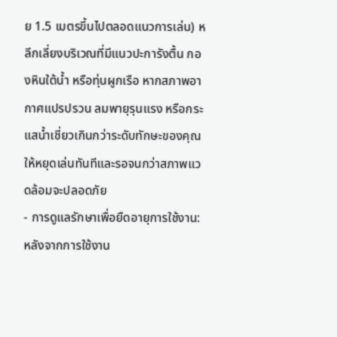ย 1.5 เมตรขึ้นไปตลอดแนวการเล่น) หลีกเลี่ยงบริเวณที่มีแนวปะการังตื้น กองหินใต้น้ำ หรือทุ่นผูกเรือ หากสภาพอากาศแปรปรวน ลมพายุรุนแรง หรือกระแสน้ำเชี่ยวเกินกว่าระดับทักษะของคุณ ให้หยุดเล่นทันทีและรอจนกว่าสภาพแวดล้อมจะปลอดภัย
- การดูแลรักษาเพื่อยืดอายุการใช้งาน: หลังจากการใช้งาน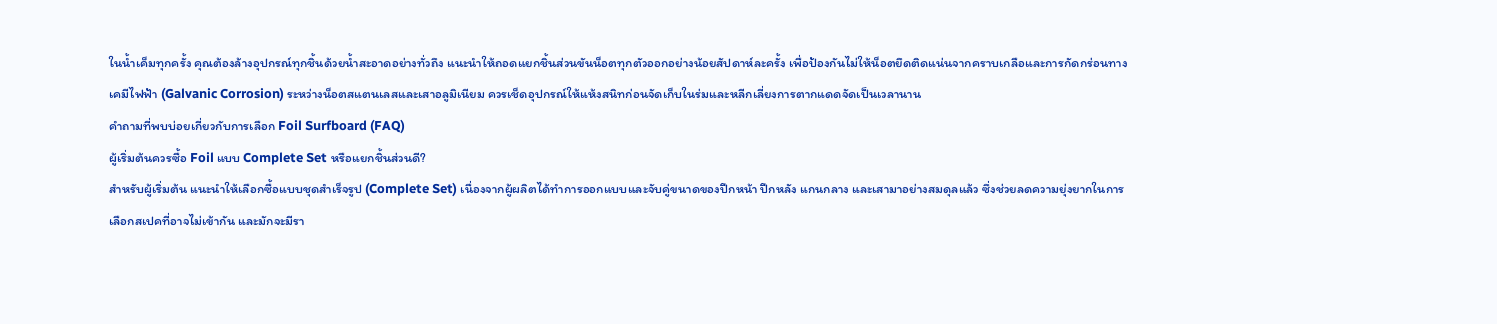ในน้ำเค็มทุกครั้ง คุณต้องล้างอุปกรณ์ทุกชิ้นด้วยน้ำสะอาดอย่างทั่วถึง แนะนำให้ถอดแยกชิ้นส่วนขันน็อตทุกตัวออกอย่างน้อยสัปดาห์ละครั้ง เพื่อป้องกันไม่ให้น็อตยึดติดแน่นจากคราบเกลือและการกัดกร่อนทางเคมีไฟฟ้า (Galvanic Corrosion) ระหว่างน็อตสแตนเลสและเสาอลูมิเนียม ควรเช็ดอุปกรณ์ให้แห้งสนิทก่อนจัดเก็บในร่มและหลีกเลี่ยงการตากแดดจัดเป็นเวลานาน
คำถามที่พบบ่อยเกี่ยวกับการเลือก Foil Surfboard (FAQ)
ผู้เริ่มต้นควรซื้อ Foil แบบ Complete Set หรือแยกชิ้นส่วนดี?
สำหรับผู้เริ่มต้น แนะนำให้เลือกซื้อแบบชุดสำเร็จรูป (Complete Set) เนื่องจากผู้ผลิตได้ทำการออกแบบและจับคู่ขนาดของปีกหน้า ปีกหลัง แกนกลาง และเสามาอย่างสมดุลแล้ว ซึ่งช่วยลดความยุ่งยากในการเลือกสเปคที่อาจไม่เข้ากัน และมักจะมีรา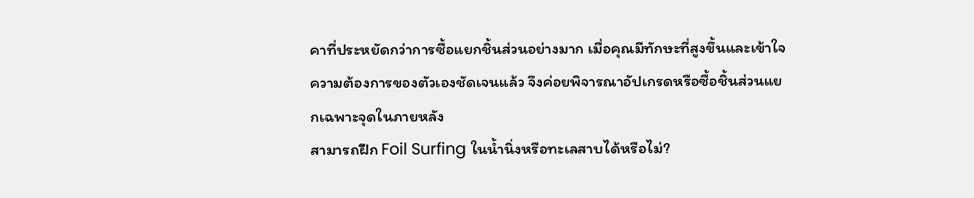คาที่ประหยัดกว่าการซื้อแยกชิ้นส่วนอย่างมาก เมื่อคุณมีทักษะที่สูงขึ้นและเข้าใจความต้องการของตัวเองชัดเจนแล้ว จึงค่อยพิจารณาอัปเกรดหรือซื้อชิ้นส่วนแยกเฉพาะจุดในภายหลัง
สามารถฝึก Foil Surfing ในน้ำนิ่งหรือทะเลสาบได้หรือไม่?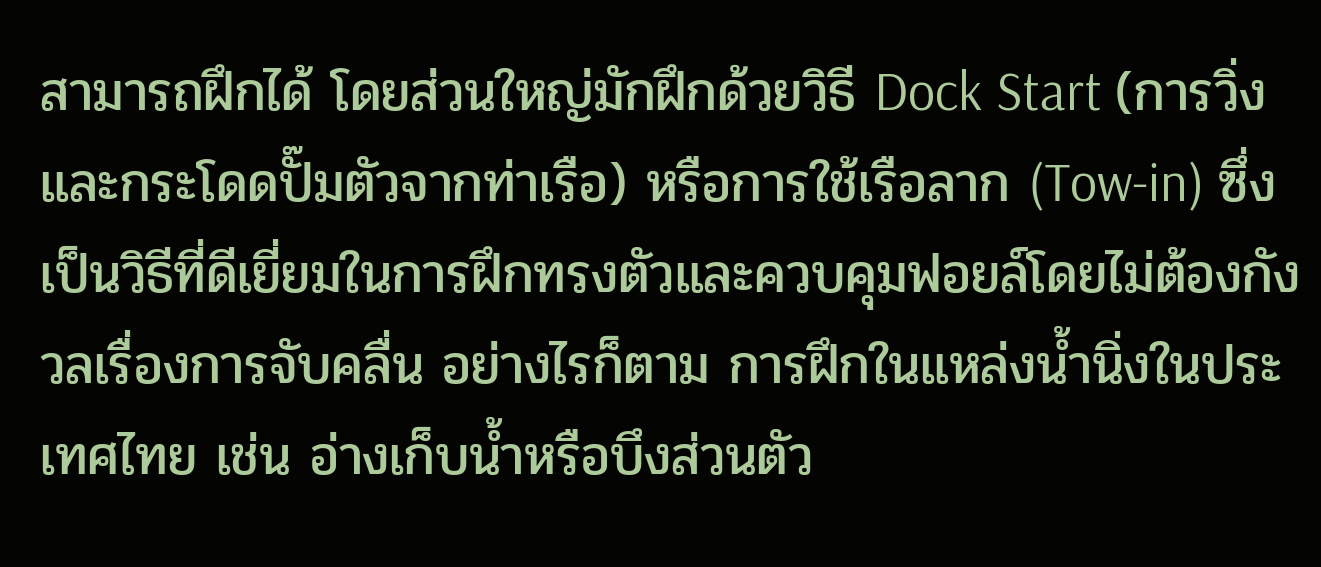สามารถฝึกได้ โดยส่วนใหญ่มักฝึกด้วยวิธี Dock Start (การวิ่งและกระโดดปั๊มตัวจากท่าเรือ) หรือการใช้เรือลาก (Tow-in) ซึ่งเป็นวิธีที่ดีเยี่ยมในการฝึกทรงตัวและควบคุมฟอยล์โดยไม่ต้องกังวลเรื่องการจับคลื่น อย่างไรก็ตาม การฝึกในแหล่งน้ำนิ่งในประเทศไทย เช่น อ่างเก็บน้ำหรือบึงส่วนตัว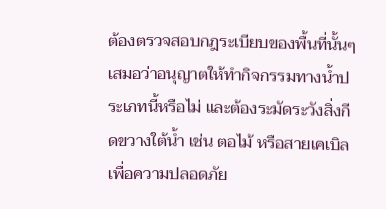ต้องตรวจสอบกฎระเบียบของพื้นที่นั้นๆ เสมอว่าอนุญาตให้ทำกิจกรรมทางน้ำประเภทนี้หรือไม่ และต้องระมัดระวังสิ่งกีดขวางใต้น้ำ เช่น ตอไม้ หรือสายเคเบิล เพื่อความปลอดภัย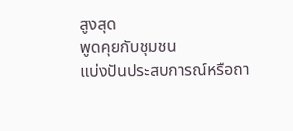สูงสุด
พูดคุยกับชุมชน
แบ่งปันประสบการณ์หรือถา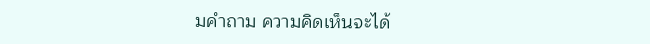มคำถาม ความคิดเห็นจะได้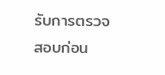รับการตรวจสอบก่อน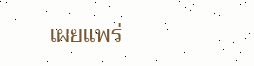เผยแพร่